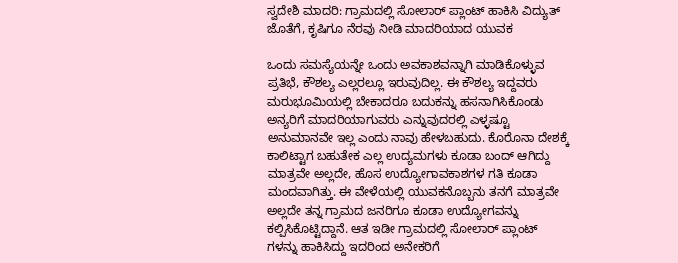ಸ್ವದೇಶಿ ಮಾದರಿ: ಗ್ರಾಮದಲ್ಲಿ ಸೋಲಾರ್ ಪ್ಲಾಂಟ್ ಹಾಕಿಸಿ ವಿದ್ಯುತ್ ಜೊತೆಗೆ, ಕೃಷಿಗೂ ನೆರವು ನೀಡಿ ಮಾದರಿಯಾದ ಯುವಕ

ಒಂದು ಸಮಸ್ಯೆಯನ್ನೇ ಒಂದು ಅವಕಾಶವನ್ನಾಗಿ ಮಾಡಿಕೊಳ್ಳುವ ಪ್ರತಿಭೆ, ಕೌಶಲ್ಯ ಎಲ್ಲರಲ್ಲೂ ಇರುವುದಿಲ್ಲ. ಈ ಕೌಶಲ್ಯ ಇದ್ದವರು ಮರುಭೂಮಿಯಲ್ಲಿ ಬೇಕಾದರೂ ಬದುಕನ್ನು ಹಸನಾಗಿಸಿಕೊಂಡು ಅನ್ಯರಿಗೆ ಮಾದರಿಯಾಗುವರು ಎನ್ನುವುದರಲ್ಲಿ ಎಳ್ಳಷ್ಟೂ ಅನುಮಾನವೇ ಇಲ್ಲ ಎಂದು ನಾವು ಹೇಳಬಹುದು. ಕೊರೊನಾ ದೇಶಕ್ಕೆ ಕಾಲಿಟ್ಟಾಗ ಬಹುತೇಕ ಎಲ್ಲ ಉದ್ಯಮಗಳು ಕೂಡಾ ಬಂದ್ ಆಗಿದ್ದು ಮಾತ್ರವೇ ಅಲ್ಲದೇ, ಹೊಸ ಉದ್ಯೋಗಾವಕಾಶಗಳ ಗತಿ ಕೂಡಾ ಮಂದವಾಗಿತ್ತು. ಈ ವೇಳೆಯಲ್ಲಿ ಯುವಕನೊಬ್ಬನು ತನಗೆ ಮಾತ್ರವೇ ಅಲ್ಲದೇ ತನ್ನ ಗ್ರಾಮದ ಜನರಿಗೂ ಕೂಡಾ ಉದ್ಯೋಗವನ್ನು ಕಲ್ಪಿಸಿಕೊಟ್ಟಿದ್ದಾನೆ. ಆತ ಇಡೀ ಗ್ರಾಮದಲ್ಲಿ ಸೋಲಾರ್ ಪ್ಲಾಂಟ್ ಗಳನ್ನು ಹಾಕಿಸಿದ್ದು ಇದರಿಂದ ಅನೇಕರಿಗೆ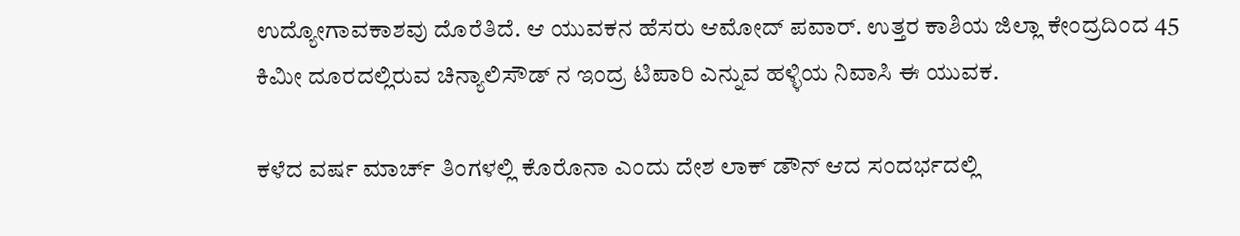ಉದ್ಯೋಗಾವಕಾಶವು ದೊರೆತಿದೆ. ಆ ಯುವಕನ ಹೆಸರು ಆಮೋದ್ ಪವಾರ್. ಉತ್ತರ ಕಾಶಿಯ ಜಿಲ್ಲಾ ಕೇಂದ್ರದಿಂದ 45 ಕಿಮೀ ದೂರದಲ್ಲಿರುವ ಚಿನ್ಯಾಲಿಸೌಡ್ ನ ಇಂದ್ರ ಟಿಪಾರಿ ಎನ್ನುವ ಹಳ್ಳಿಯ ನಿವಾಸಿ ಈ ಯುವಕ.

ಕಳೆದ ವರ್ಷ ಮಾರ್ಚ್ ತಿಂಗಳಲ್ಲಿ ಕೊರೊನಾ ಎಂದು ದೇಶ ಲಾಕ್ ಡೌನ್ ಆದ ಸಂದರ್ಭದಲ್ಲಿ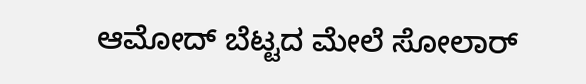ಆಮೋದ್ ಬೆಟ್ಟದ ಮೇಲೆ ಸೋಲಾರ್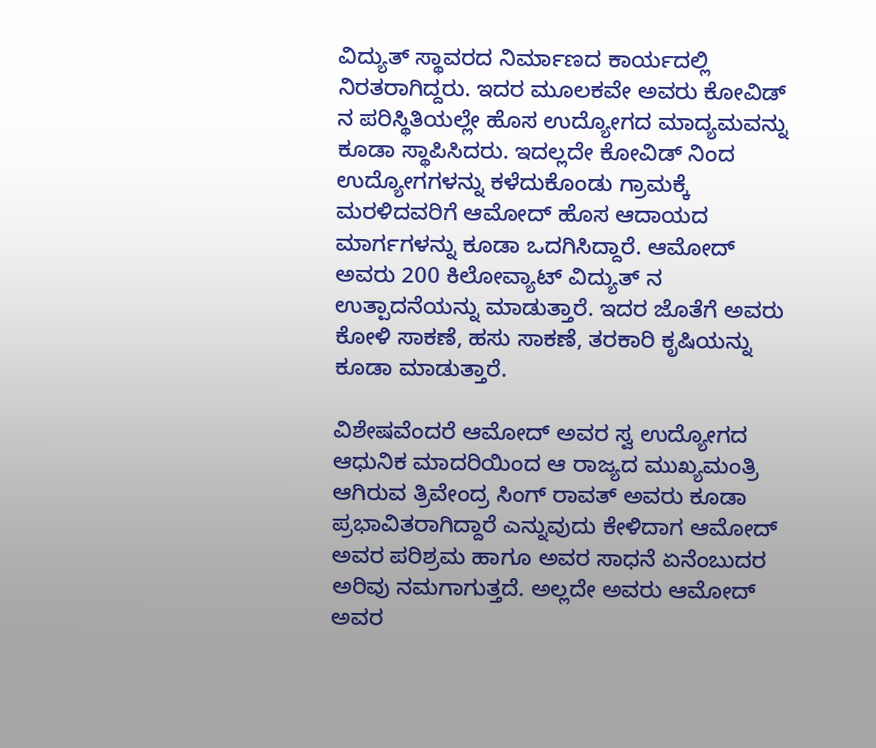ವಿದ್ಯುತ್ ಸ್ಥಾವರದ ನಿರ್ಮಾಣದ ಕಾರ್ಯದಲ್ಲಿ ನಿರತರಾಗಿದ್ದರು. ಇದರ ಮೂಲಕವೇ ಅವರು ಕೋವಿಡ್ ನ ಪರಿಸ್ಥಿತಿಯಲ್ಲೇ ಹೊಸ ಉದ್ಯೋಗದ ಮಾದ್ಯಮವನ್ನು ಕೂಡಾ ಸ್ಥಾಪಿಸಿದರು. ಇದಲ್ಲದೇ ಕೋವಿಡ್ ನಿಂದ ಉದ್ಯೋಗಗಳನ್ನು ಕಳೆದುಕೊಂಡು ಗ್ರಾಮಕ್ಕೆ ಮರಳಿದವರಿಗೆ ಆಮೋದ್ ಹೊಸ ಆದಾಯದ ಮಾರ್ಗಗಳನ್ನು ಕೂಡಾ ಒದಗಿಸಿದ್ದಾರೆ. ಆಮೋದ್ ಅವರು 200 ಕಿಲೋವ್ಯಾಟ್ ವಿದ್ಯುತ್ ನ ಉತ್ಪಾದನೆಯನ್ನು ಮಾಡುತ್ತಾರೆ. ಇದರ ಜೊತೆಗೆ ಅವರು ಕೋಳಿ ಸಾಕಣೆ, ಹಸು ಸಾಕಣೆ, ತರಕಾರಿ ಕೃಷಿಯನ್ನು ಕೂಡಾ ಮಾಡುತ್ತಾರೆ.

ವಿಶೇಷವೆಂದರೆ ಆಮೋದ್ ಅವರ ಸ್ವ ಉದ್ಯೋಗದ ಆಧುನಿಕ ಮಾದರಿಯಿಂದ ಆ ರಾಜ್ಯದ ಮುಖ್ಯಮಂತ್ರಿ ಆಗಿರುವ ತ್ರಿವೇಂದ್ರ ಸಿಂಗ್ ರಾವತ್ ಅವರು ಕೂಡಾ ಪ್ರಭಾವಿತರಾಗಿದ್ದಾರೆ ಎನ್ನುವುದು ಕೇಳಿದಾಗ ಆಮೋದ್ ಅವರ ಪರಿಶ್ರಮ ಹಾಗೂ ಅವರ ಸಾಧನೆ ಏನೆಂಬುದರ ಅರಿವು ನಮಗಾಗುತ್ತದೆ. ಅಲ್ಲದೇ ಅವರು ಆಮೋದ್ ಅವರ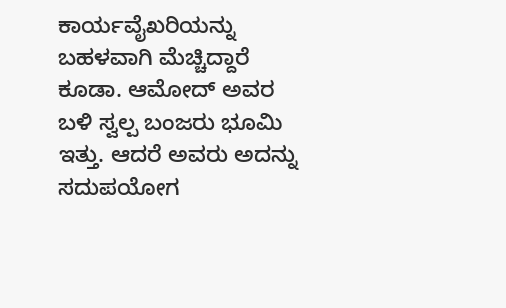ಕಾರ್ಯವೈಖರಿಯನ್ನು ಬಹಳವಾಗಿ ಮೆಚ್ಚಿದ್ದಾರೆ ಕೂಡಾ. ಆಮೋದ್ ಅವರ ಬಳಿ ಸ್ವಲ್ಪ ಬಂಜರು ಭೂಮಿ ಇತ್ತು. ಆದರೆ ಅವರು ಅದನ್ನು ಸದುಪಯೋಗ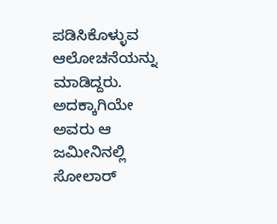ಪಡಿಸಿಕೊಳ್ಳುವ ಆಲೋಚನೆಯನ್ನು ಮಾಡಿದ್ದರು. ಅದಕ್ಕಾಗಿಯೇ ಅವರು ಆ ಜಮೀನಿನಲ್ಲಿ ಸೋಲಾರ್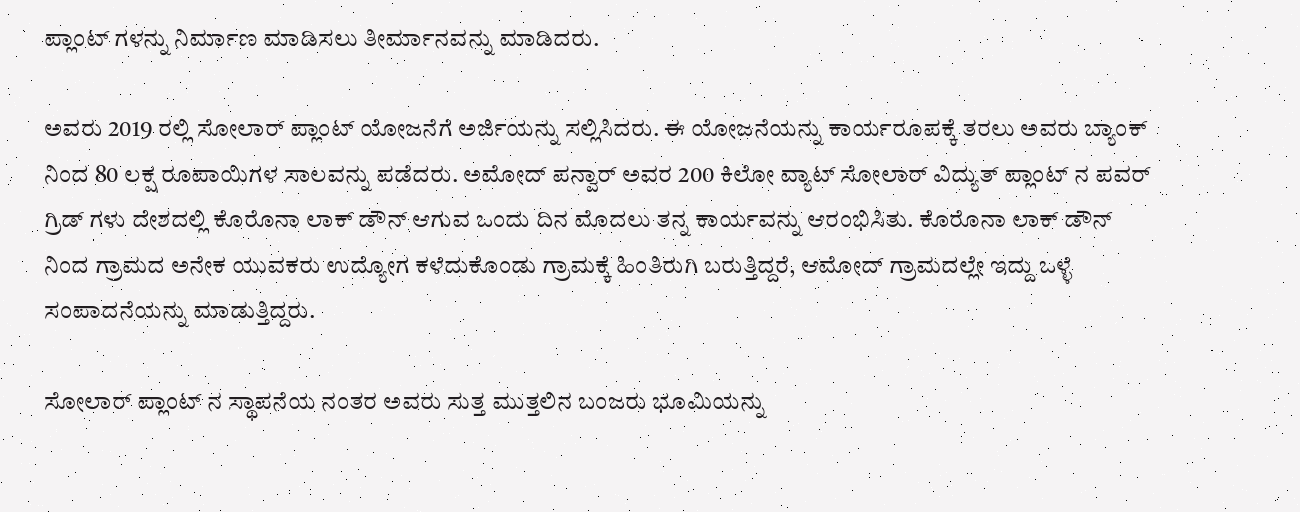ಪ್ಲಾಂಟ್ ಗಳನ್ನು ನಿರ್ಮಾಣ ಮಾಡಿಸಲು ತೀರ್ಮಾನವನ್ನು ಮಾಡಿದರು.

ಅವರು 2019 ರಲ್ಲಿ ಸೋಲಾರ್ ಪ್ಲಾಂಟ್ ಯೋಜನೆಗೆ ಅರ್ಜಿಯನ್ನು ಸಲ್ಲಿಸಿದರು. ಈ ಯೋಜನೆಯನ್ನು ಕಾರ್ಯರೂಪಕ್ಕೆ ತರಲು ಅವರು ಬ್ಯಾಂಕ್ ನಿಂದ 80 ಲಕ್ಷ ರೂಪಾಯಿಗಳ ಸಾಲವನ್ನು ಪಡೆದರು. ಅಮೋದ್ ಪನ್ವಾರ್ ಅವರ 200 ಕಿಲೋ ವ್ಯಾಟ್ ಸೋಲಾರ್ ವಿದ್ಯುತ್ ಪ್ಲಾಂಟ್ ನ ಪವರ್ ಗ್ರಿಡ್ ಗಳು ದೇಶದಲ್ಲಿ ಕೊರೊನಾ ಲಾಕ್ ಡೌನ್ ಆಗುವ ಒಂದು ದಿನ ಮೊದಲು ತನ್ನ ಕಾರ್ಯವನ್ನು ಆರಂಭಿಸಿತು. ಕೊರೊನಾ ಲಾಕ್ ಡೌನ್ ನಿಂದ ಗ್ರಾಮದ ಅನೇಕ ಯುವಕರು ಉದ್ಯೋಗ ಕಳೆದುಕೊಂಡು ಗ್ರಾಮಕ್ಕೆ ಹಿಂತಿರುಗಿ ಬರುತ್ತಿದ್ದರೆ, ಆಮೋದ್ ಗ್ರಾಮದಲ್ಲೇ ಇದ್ದು ಒಳ್ಳೆ ಸಂಪಾದನೆಯನ್ನು ಮಾಡುತ್ತಿದ್ದರು.

ಸೋಲಾರ್ ಪ್ಲಾಂಟ್ ನ ಸ್ಥಾಪನೆಯ ನಂತರ ಅವರು ಸುತ್ತ ಮುತ್ತಲಿನ ಬಂಜರು ಭೂಮಿಯನ್ನು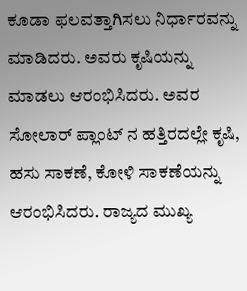ಕೂಡಾ ಫಲವತ್ತಾಗಿಸಲು ನಿರ್ಧಾರವನ್ನು ಮಾಡಿದರು. ಅವರು ಕೃಷಿಯನ್ನು ಮಾಡಲು ಆರಂಭಿಸಿದರು. ಅವರ ಸೋಲಾರ್ ಪ್ಲಾಂಟ್ ನ ಹತ್ತಿರದಲ್ಲೇ ಕೃಷಿ, ಹಸು ಸಾಕಣೆ, ಕೋಳಿ ಸಾಕಣೆಯನ್ನು ಆರಂಭಿಸಿದರು. ರಾಜ್ಯದ ಮುಖ್ಯ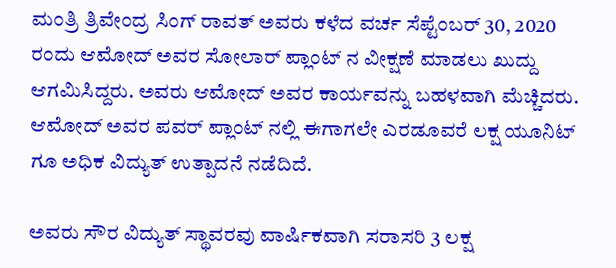ಮಂತ್ರಿ ತ್ರಿವೇಂದ್ರ ಸಿಂಗ್ ರಾವತ್ ಅವರು ಕಳೆದ ವರ್ಚ ಸೆಪ್ಟೆಂಬರ್ 30, 2020 ರಂದು ಆಮೋದ್ ಅವರ ಸೋಲಾರ್ ಪ್ಲಾಂಟ್ ನ ವೀಕ್ಷಣೆ ಮಾಡಲು ಖುದ್ದು ಆಗಮಿಸಿದ್ದರು. ಅವರು ಆಮೋದ್ ಅವರ ಕಾರ್ಯವನ್ನು ಬಹಳವಾಗಿ ಮೆಚ್ಚಿದರು. ಆಮೋದ್ ಅವರ ಪವರ್ ಪ್ಲಾಂಟ್ ನಲ್ಲಿ ಈಗಾಗಲೇ ಎರಡೂವರೆ ಲಕ್ಷ ಯೂನಿಟ್ ಗೂ ಅಧಿಕ ವಿದ್ಯುತ್ ಉತ್ಪಾದನೆ ನಡೆದಿದೆ.

ಅವರು ಸೌರ ವಿದ್ಯುತ್ ಸ್ಥಾವರವು ವಾರ್ಷಿಕವಾಗಿ ಸರಾಸರಿ 3 ಲಕ್ಷ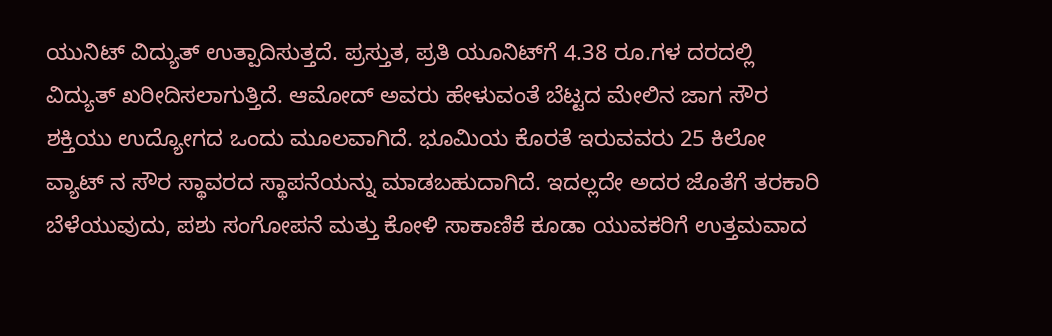ಯುನಿಟ್ ವಿದ್ಯುತ್ ಉತ್ಪಾದಿಸುತ್ತದೆ. ಪ್ರಸ್ತುತ, ಪ್ರತಿ ಯೂನಿಟ್‌ಗೆ 4.38 ರೂ.ಗಳ ದರದಲ್ಲಿ ವಿದ್ಯುತ್ ಖರೀದಿಸಲಾಗುತ್ತಿದೆ. ಆಮೋದ್ ಅವರು ಹೇಳುವಂತೆ ಬೆಟ್ಟದ ಮೇಲಿನ ಜಾಗ ಸೌರ ಶಕ್ತಿಯು ಉದ್ಯೋಗದ ಒಂದು ಮೂಲವಾಗಿದೆ. ಭೂಮಿಯ ಕೊರತೆ ಇರುವವರು 25 ಕಿಲೋ ವ್ಯಾಟ್ ನ ಸೌರ ಸ್ಥಾವರದ ಸ್ಥಾಪನೆಯನ್ನು ಮಾಡಬಹುದಾಗಿದೆ. ಇದಲ್ಲದೇ ಅದರ ಜೊತೆಗೆ ತರಕಾರಿ ಬೆಳೆಯುವುದು, ಪಶು ಸಂಗೋಪನೆ ಮತ್ತು ಕೋಳಿ ಸಾಕಾಣಿಕೆ ಕೂಡಾ ಯುವಕರಿಗೆ ಉತ್ತಮವಾದ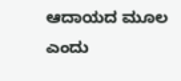ಆದಾಯದ ಮೂಲ ಎಂದು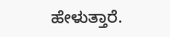ಹೇಳುತ್ತಾರೆ.